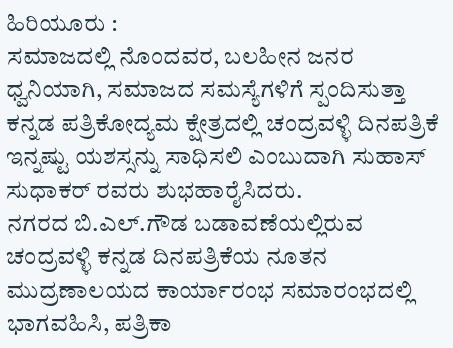ಹಿರಿಯೂರು :
ಸಮಾಜದಲ್ಲಿ ನೊಂದವರ, ಬಲಹೀನ ಜನರ ಧ್ವನಿಯಾಗಿ, ಸಮಾಜದ ಸಮಸ್ಯೆಗಳಿಗೆ ಸ್ಪಂದಿಸುತ್ತಾ ಕನ್ನಡ ಪತ್ರಿಕೋದ್ಯಮ ಕ್ಷೇತ್ರದಲ್ಲಿ ಚಂದ್ರವಳ್ಳಿ ದಿನಪತ್ರಿಕೆ ಇನ್ನಷ್ಟು ಯಶಸ್ಸನ್ನು ಸಾಧಿಸಲಿ ಎಂಬುದಾಗಿ ಸುಹಾಸ್ ಸುಧಾಕರ್ ರವರು ಶುಭಹಾರೈಸಿದರು.
ನಗರದ ಬಿ.ಎಲ್.ಗೌಡ ಬಡಾವಣೆಯಲ್ಲಿರುವ ಚಂದ್ರವಳ್ಳಿ ಕನ್ನಡ ದಿನಪತ್ರಿಕೆಯ ನೂತನ ಮುದ್ರಣಾಲಯದ ಕಾರ್ಯಾರಂಭ ಸಮಾರಂಭದಲ್ಲಿ ಭಾಗವಹಿಸಿ, ಪತ್ರಿಕಾ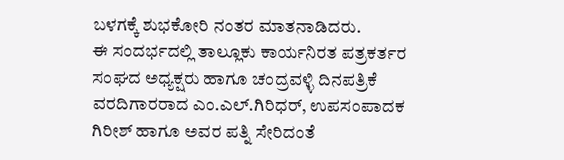ಬಳಗಕ್ಕೆ ಶುಭಕೋರಿ ನಂತರ ಮಾತನಾಡಿದರು.
ಈ ಸಂದರ್ಭದಲ್ಲಿ ತಾಲ್ಲೂಕು ಕಾರ್ಯನಿರತ ಪತ್ರಕರ್ತರ ಸಂಘದ ಅಧ್ಯಕ್ಷರು ಹಾಗೂ ಚಂದ್ರವಳ್ಳಿ ದಿನಪತ್ರಿಕೆ ವರದಿಗಾರರಾದ ಎಂ.ಎಲ್.ಗಿರಿಧರ್, ಉಪಸಂಪಾದಕ ಗಿರೀಶ್ ಹಾಗೂ ಅವರ ಪತ್ನಿ ಸೇರಿದಂತೆ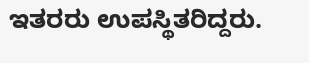ಇತರರು ಉಪಸ್ಥಿತರಿದ್ದರು.